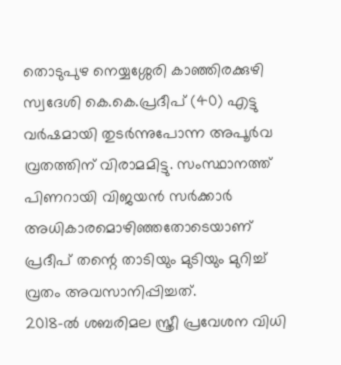തൊടുപുഴ നെയ്യശ്ശേരി കാഞ്ഞിരക്കുഴി സ്വദേശി കെ.കെ.പ്രദീപ് (40) എട്ടു വർഷമായി തുടർന്നുപോന്ന അപൂർവ വ്രതത്തിന് വിരാമമിട്ടു. സംസ്ഥാനത്ത് പിണറായി വിജയൻ സർക്കാർ അധികാരമൊഴിഞ്ഞതോടെയാണ് പ്രദീപ് തന്റെ താടിയും മുടിയും മുറിച്ച് വ്രതം അവസാനിപ്പിച്ചത്.
2018-ൽ ശബരിമല സ്ത്രീ പ്രവേശന വിധി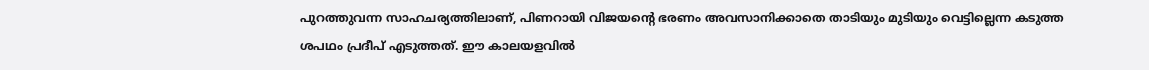പുറത്തുവന്ന സാഹചര്യത്തിലാണ്, പിണറായി വിജയന്റെ ഭരണം അവസാനിക്കാതെ താടിയും മുടിയും വെട്ടില്ലെന്ന കടുത്ത ശപഥം പ്രദീപ് എടുത്തത്. ഈ കാലയളവിൽ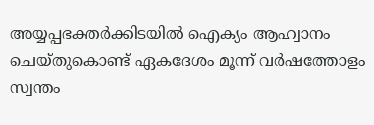അയ്യപ്പഭക്തർക്കിടയിൽ ഐക്യം ആഹ്വാനം ചെയ്തുകൊണ്ട് ഏകദേശം മൂന്ന് വർഷത്തോളം സ്വന്തം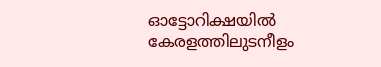ഓട്ടോറിക്ഷയിൽ കേരളത്തിലുടനീളം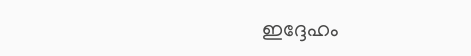ഇദ്ദേഹം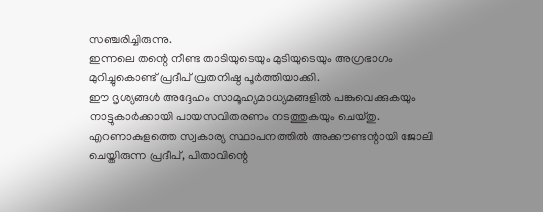സഞ്ചരിച്ചിരുന്നു.
ഇന്നലെ തന്റെ നീണ്ട താടിയുടെയും മുടിയുടെയും അഗ്രഭാഗം മുറിച്ചുകൊണ്ട് പ്രദീപ് വ്രതനിഷ്ഠ പൂർത്തിയാക്കി.
ഈ ദൃശ്യങ്ങൾ അദ്ദേഹം സാമൂഹ്യമാധ്യമങ്ങളിൽ പങ്കുവെക്കുകയും നാട്ടുകാർക്കായി പായസവിതരണം നടത്തുകയും ചെയ്തു. എറണാകുളത്തെ സ്വകാര്യ സ്ഥാപനത്തിൽ അക്കൗണ്ടന്റായി ജോലി ചെയ്തിരുന്ന പ്രദീപ്, പിതാവിന്റെ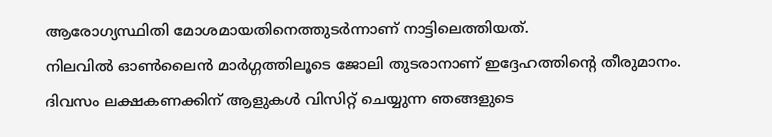ആരോഗ്യസ്ഥിതി മോശമായതിനെത്തുടർന്നാണ് നാട്ടിലെത്തിയത്.
നിലവിൽ ഓൺലൈൻ മാർഗ്ഗത്തിലൂടെ ജോലി തുടരാനാണ് ഇദ്ദേഹത്തിന്റെ തീരുമാനം.
ദിവസം ലക്ഷകണക്കിന് ആളുകൾ വിസിറ്റ് ചെയ്യുന്ന ഞങ്ങളുടെ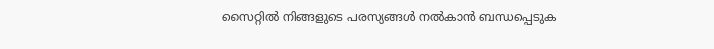സൈറ്റിൽ നിങ്ങളുടെ പരസ്യങ്ങൾ നൽകാൻ ബന്ധപ്പെടുക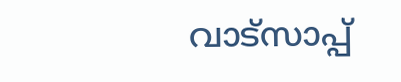വാട്സാപ്പ്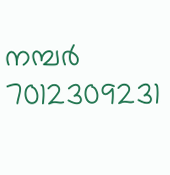നമ്പർ 7012309231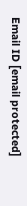Email ID [email protected]